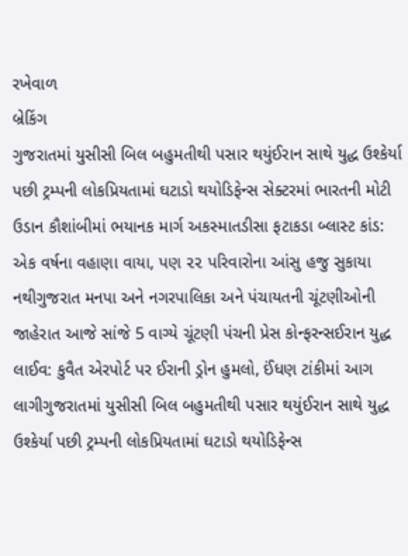રખેવાળ
બ્રેકિંગ
ગુજરાતમાં યુસીસી બિલ બહુમતીથી પસાર થયુંઈરાન સાથે યુદ્ધ ઉશ્કેર્યા પછી ટ્રમ્પની લોકપ્રિયતામાં ઘટાડો થયોડિફેન્સ સેક્ટરમાં ભારતની મોટી ઉડાન કૌશાંબીમાં ભયાનક માર્ગ અકસ્માતડીસા ફટાકડા બ્લાસ્ટ કાંડ: એક વર્ષના વહાણા વાયા, પણ ૨૨ પરિવારોના આંસુ હજુ સુકાયા નથીગુજરાત મનપા અને નગરપાલિકા અને પંચાયતની ચૂંટણીઓની જાહેરાત આજે સાંજે 5 વાગ્યે ચૂંટણી પંચની પ્રેસ કોન્ફરન્સઈરાન યુદ્ધ લાઈવ: કુવૈત એરપોર્ટ પર ઈરાની ડ્રોન હુમલો, ઈંધણ ટાંકીમાં આગ લાગીગુજરાતમાં યુસીસી બિલ બહુમતીથી પસાર થયુંઈરાન સાથે યુદ્ધ ઉશ્કેર્યા પછી ટ્રમ્પની લોકપ્રિયતામાં ઘટાડો થયોડિફેન્સ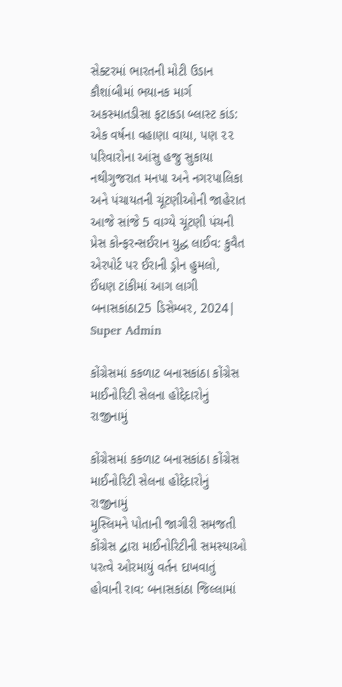સેક્ટરમાં ભારતની મોટી ઉડાન કૌશાંબીમાં ભયાનક માર્ગ અકસ્માતડીસા ફટાકડા બ્લાસ્ટ કાંડ: એક વર્ષના વહાણા વાયા, પણ ૨૨ પરિવારોના આંસુ હજુ સુકાયા નથીગુજરાત મનપા અને નગરપાલિકા અને પંચાયતની ચૂંટણીઓની જાહેરાત આજે સાંજે 5 વાગ્યે ચૂંટણી પંચની પ્રેસ કોન્ફરન્સઈરાન યુદ્ધ લાઈવ: કુવૈત એરપોર્ટ પર ઈરાની ડ્રોન હુમલો, ઈંધણ ટાંકીમાં આગ લાગી
બનાસકાંઠા25 ડિસેમ્બર, 2024| Super Admin

કોંગ્રેસમાં કકળાટ બનાસકાંઠા કોંગ્રેસ માઈનોરિટી સેલના હોદ્દેદારોનું રાજીનામું

કોંગ્રેસમાં કકળાટ બનાસકાંઠા કોંગ્રેસ માઈનોરિટી સેલના હોદ્દેદારોનું રાજીનામું
મુસ્લિમને પોતાની જાગીરી સમજતી કોંગ્રેસ દ્વારા માઈનોરિટીની સમસ્યાઓ પરત્વે ઓરમાયું વર્તન દાખવાતું હોવાની રાવ: બનાસકાંઠા જિલ્લામાં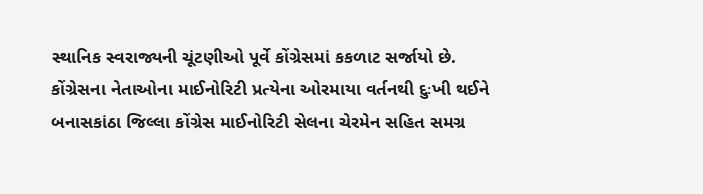સ્થાનિક સ્વરાજ્યની ચૂંટણીઓ પૂર્વે કોંગ્રેસમાં કકળાટ સર્જાયો છે. કોંગ્રેસના નેતાઓના માઈનોરિટી પ્રત્યેના ઓરમાયા વર્તનથી દુઃખી થઈને બનાસકાંઠા જિલ્લા કોંગ્રેસ માઈનોરિટી સેલના ચેરમેન સહિત સમગ્ર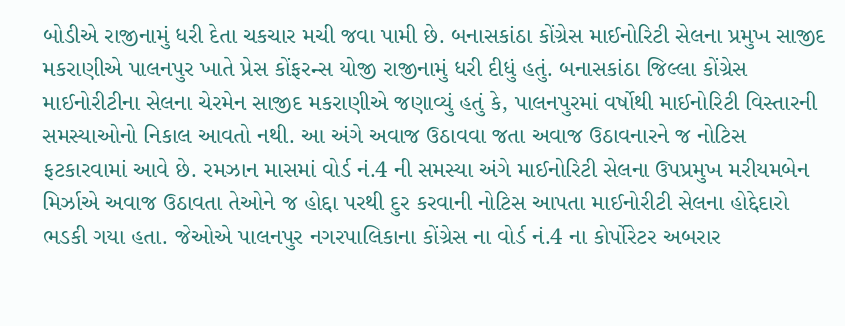બોડીએ રાજીનામું ધરી દેતા ચકચાર મચી જવા પામી છે. બનાસકાંઠા કોંગ્રેસ માઈનોરિટી સેલના પ્રમુખ સાજીદ મકરાણીએ પાલનપુર ખાતે પ્રેસ કોંફરન્સ યોજી રાજીનામું ધરી દીધું હતું. બનાસકાંઠા જિલ્લા કોંગ્રેસ માઈનોરીટીના સેલના ચેરમેન સાજીદ મકરાણીએ જણાવ્યું હતું કે, પાલનપુરમાં વર્ષોથી માઈનોરિટી વિસ્તારની સમસ્યાઓનો નિકાલ આવતો નથી. આ અંગે અવાજ ઉઠાવવા જતા અવાજ ઉઠાવનારને જ નોટિસ ફટકારવામાં આવે છે. રમઝાન માસમાં વોર્ડ નં.4 ની સમસ્યા અંગે માઈનોરિટી સેલના ઉપપ્રમુખ મરીયમબેન મિર્ઝાએ અવાજ ઉઠાવતા તેઓને જ હોદ્દા પરથી દુર કરવાની નોટિસ આપતા માઈનોરીટી સેલના હોદ્દેદારો ભડકી ગયા હતા. જેઓએ પાલનપુર નગરપાલિકાના કોંગ્રેસ ના વોર્ડ નં.4 ના કોર્પોરેટર અબરાર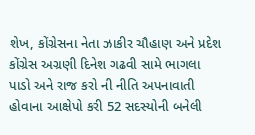શેખ, કોંગ્રેસના નેતા ઝાકીર ચૌહાણ અને પ્રદેશ કોંગ્રેસ અગ્રણી દિનેશ ગઢવી સામે ભાગલા પાડો અને રાજ કરો ની નીતિ અપનાવાતી હોવાના આક્ષેપો કરી 52 સદસ્યોની બનેલી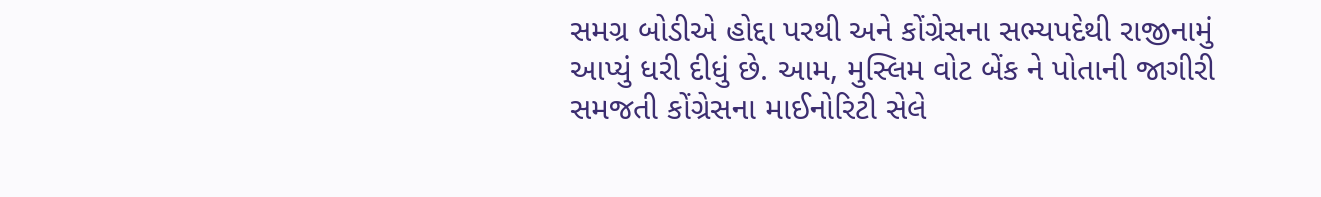સમગ્ર બોડીએ હોદ્દા પરથી અને કોંગ્રેસના સભ્યપદેથી રાજીનામું આપ્યું ધરી દીધું છે. આમ, મુસ્લિમ વોટ બેંક ને પોતાની જાગીરી સમજતી કોંગ્રેસના માઈનોરિટી સેલે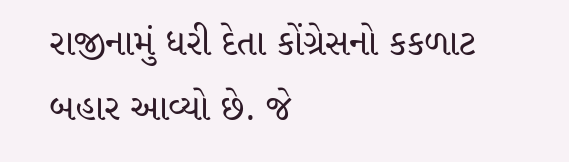રાજીનામું ધરી દેતા કોંગ્રેસનો કકળાટ બહાર આવ્યો છે. જે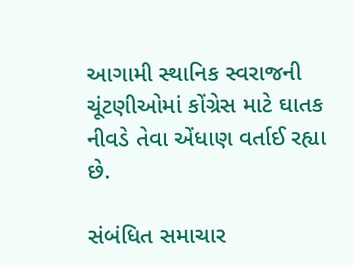આગામી સ્થાનિક સ્વરાજની ચૂંટણીઓમાં કોંગ્રેસ માટે ઘાતક નીવડે તેવા એંધાણ વર્તાઈ રહ્યા છે.

સંબંધિત સમાચાર